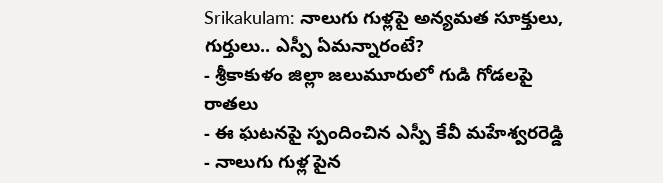Srikakulam: నాలుగు గుళ్లపై అన్యమత సూక్తులు, గుర్తులు.. ఎస్పీ ఏమన్నారంటే?
- శ్రీకాకుళం జిల్లా జలుమూరులో గుడి గోడలపై రాతలు
- ఈ ఘటనపై స్పందించిన ఎస్పీ కేవీ మహేశ్వరరెడ్డి
- నాలుగు గుళ్ల పైన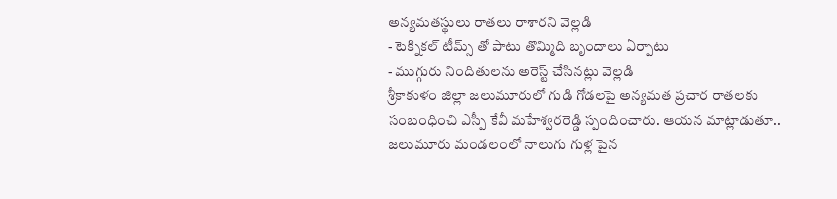అన్యమతస్థులు రాతలు రాశారని వెల్లడి
- టెక్నికల్ టీమ్స్ తో పాటు తొమ్మిది బృందాలు ఏర్పాటు
- ముగ్గురు నిందితులను అరెస్ట్ చేసినట్లు వెల్లడి
శ్రీకాకుళం జిల్లా జలుమూరులో గుడి గోడలపై అన్యమత ప్రచార రాతలకు సంబంధించి ఎస్పీ కేవీ మహేశ్వరరెడ్డి స్పందించారు. ఆయన మాట్లాడుతూ.. జలుమూరు మండలంలో నాలుగు గుళ్ల పైన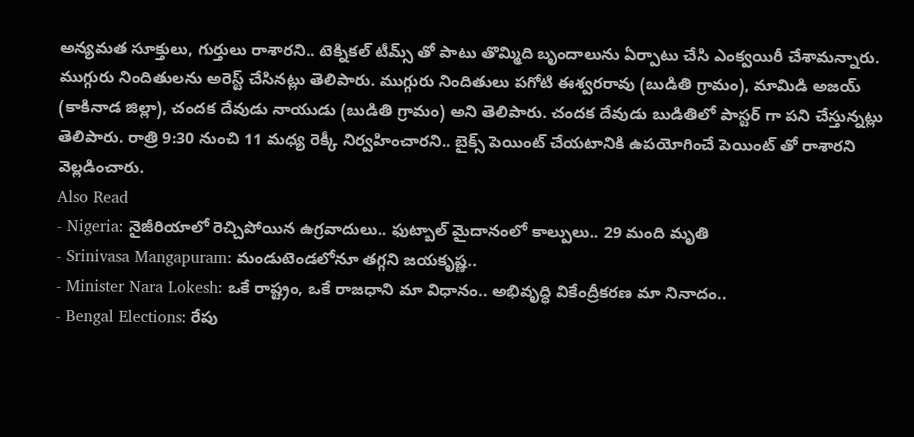అన్యమత సూక్తులు, గుర్తులు రాశారని.. టెక్నికల్ టీమ్స్ తో పాటు తొమ్మిది బృందాలును ఏర్పాటు చేసి ఎంక్వయిరీ చేశామన్నారు. ముగ్గురు నిందితులను అరెస్ట్ చేసినట్లు తెలిపారు. ముగ్గురు నిందితులు పగోటి ఈశ్వరరావు (బుడితి గ్రామం), మామిడి అజయ్ (కాకినాడ జిల్లా), చందక దేవుడు నాయుడు (బుడితి గ్రామం) అని తెలిపారు. చందక దేవుడు బుడితిలో పాస్టర్ గా పని చేస్తున్నట్లు తెలిపారు. రాత్రి 9:30 నుంచి 11 మధ్య రెక్కీ నిర్వహించారని.. బైక్స్ పెయింట్ చేయటానికి ఉపయోగించే పెయింట్ తో రాశారని వెల్లడించారు.
Also Read
- Nigeria: నైజీరియాలో రెచ్చిపోయిన ఉగ్రవాదులు.. ఫుట్బాల్ మైదానంలో కాల్పులు.. 29 మంది మృతి
- Srinivasa Mangapuram: మండుటెండలోనూ తగ్గని జయకృష్ణ..
- Minister Nara Lokesh: ఒకే రాష్ట్రం, ఒకే రాజధాని మా విధానం.. అభివృద్ధి వికేంద్రీకరణ మా నినాదం..
- Bengal Elections: రేపు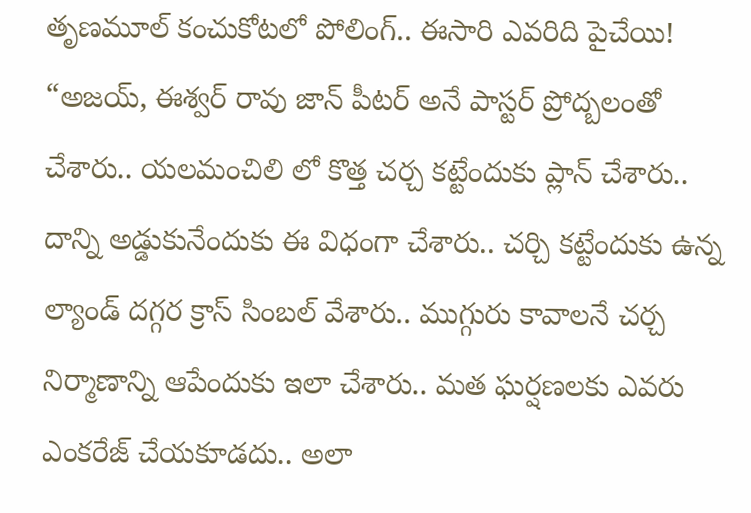తృణమూల్ కంచుకోటలో పోలింగ్.. ఈసారి ఎవరిది పైచేయి!
“అజయ్, ఈశ్వర్ రావు జాన్ పీటర్ అనే పాస్టర్ ప్రోద్బలంతో చేశారు.. యలమంచిలి లో కొత్త చర్చ కట్టేందుకు ప్లాన్ చేశారు.. దాన్ని అడ్డుకునేందుకు ఈ విధంగా చేశారు.. చర్చి కట్టేందుకు ఉన్న ల్యాండ్ దగ్గర క్రాస్ సింబల్ వేశారు.. ముగ్గురు కావాలనే చర్చ నిర్మాణాన్ని ఆపేందుకు ఇలా చేశారు.. మత ఘర్షణలకు ఎవరు ఎంకరేజ్ చేయకూడదు.. అలా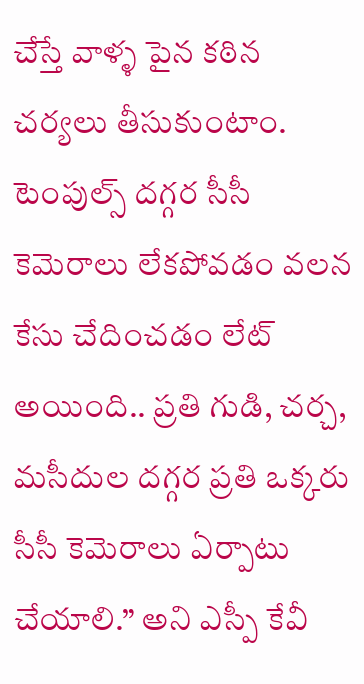చేస్తే వాళ్ళ పైన కఠిన చర్యలు తీసుకుంటాం. టెంపుల్స్ దగ్గర సీసీ కెమెరాలు లేకపోవడం వలన కేసు చేదించడం లేట్ అయింది.. ప్రతి గుడి, చర్చ, మసీదుల దగ్గర ప్రతి ఒక్కరు సీసీ కెమెరాలు ఏర్పాటు చేయాలి.” అని ఎస్పీ కేవీ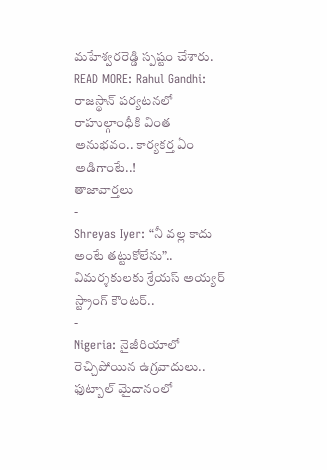మహేశ్వరరెడ్డి స్పష్టం చేశారు.
READ MORE: Rahul Gandhi: రాజస్థాన్ పర్యటనలో రాహుల్గాంధీకి వింత అనుభవం.. కార్యకర్త ఏం అడిగాంటే..!
తాజావార్తలు
-
Shreyas Iyer: “నీ వల్ల కాదు అంటే తట్టుకోలేను”.. విమర్శకులకు శ్రేయస్ అయ్యర్ స్ట్రాంగ్ కౌంటర్..
-
Nigeria: నైజీరియాలో రెచ్చిపోయిన ఉగ్రవాదులు.. ఫుట్బాల్ మైదానంలో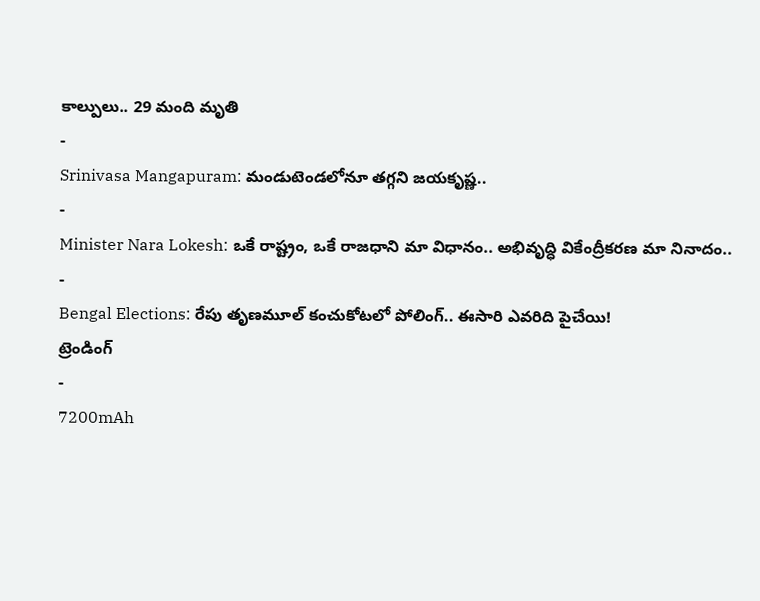కాల్పులు.. 29 మంది మృతి
-
Srinivasa Mangapuram: మండుటెండలోనూ తగ్గని జయకృష్ణ..
-
Minister Nara Lokesh: ఒకే రాష్ట్రం, ఒకే రాజధాని మా విధానం.. అభివృద్ధి వికేంద్రీకరణ మా నినాదం..
-
Bengal Elections: రేపు తృణమూల్ కంచుకోటలో పోలింగ్.. ఈసారి ఎవరిది పైచేయి!
ట్రెండింగ్
-
7200mAh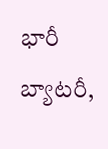భారీ బ్యాటరీ,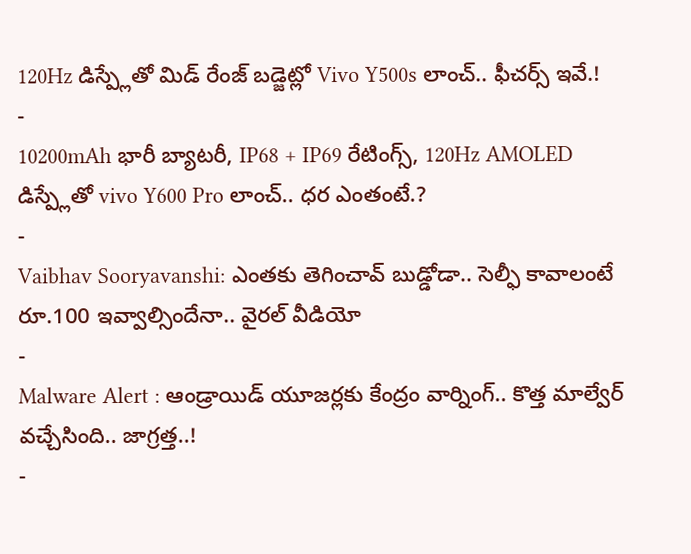120Hz డిస్ప్లేతో మిడ్ రేంజ్ బడ్జెట్లో Vivo Y500s లాంచ్.. ఫీచర్స్ ఇవే.!
-
10200mAh భారీ బ్యాటరీ, IP68 + IP69 రేటింగ్స్, 120Hz AMOLED డిస్ప్లేతో vivo Y600 Pro లాంచ్.. ధర ఎంతంటే.?
-
Vaibhav Sooryavanshi: ఎంతకు తెగించావ్ బుడ్డోడా.. సెల్ఫీ కావాలంటే రూ.100 ఇవ్వాల్సిందేనా.. వైరల్ వీడియో
-
Malware Alert : ఆండ్రాయిడ్ యూజర్లకు కేంద్రం వార్నింగ్.. కొత్త మాల్వేర్ వచ్చేసింది.. జాగ్రత్త..!
-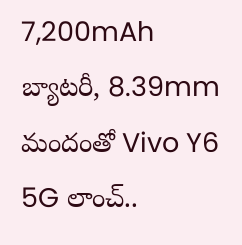7,200mAh బ్యాటరీ, 8.39mm మందంతో Vivo Y6 5G లాంచ్..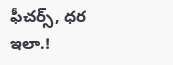ఫీచర్స్, ధర ఇలా.!